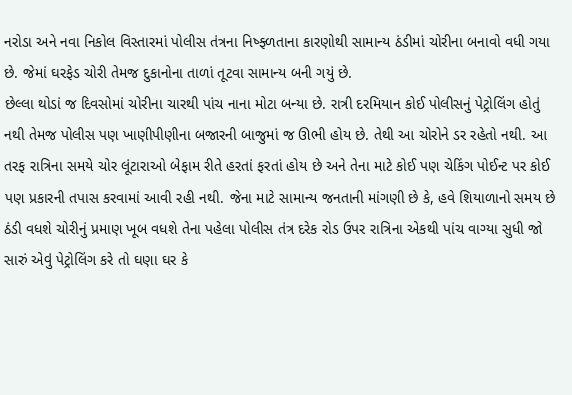નરોડા અને નવા નિકોલ વિસ્તારમાં પોલીસ તંત્રના નિષ્ફ્ળતાના કારણોથી સામાન્ય ઠંડીમાં ચોરીના બનાવો વધી ગયા છે. જેમાં ઘરફેડ ચોરી તેમજ દુકાનોના તાળાં તૂટવા સામાન્ય બની ગયું છે.
છેલ્લા થોડાં જ દિવસોમાં ચોરીના ચારથી પાંચ નાના મોટા બન્યા છે. રાત્રી દરમિયાન કોઈ પોલીસનું પેટ્રોલિંગ હોતું નથી તેમજ પોલીસ પણ ખાણીપીણીના બજારની બાજુમાં જ ઊભી હોય છે. તેથી આ ચોરોને ડર રહેતો નથી. આ તરફ રાત્રિના સમયે ચોર લૂંટારાઓ બેફામ રીતે હરતાં ફરતાં હોય છે અને તેના માટે કોઈ પણ ચેકિંગ પોઈન્ટ પર કોઈ પણ પ્રકારની તપાસ કરવામાં આવી રહી નથી. જેના માટે સામાન્ય જનતાની માંગણી છે કે, હવે શિયાળાનો સમય છે ઠંડી વધશે ચોરીનું પ્રમાણ ખૂબ વધશે તેના પહેલા પોલીસ તંત્ર દરેક રોડ ઉપર રાત્રિના એકથી પાંચ વાગ્યા સુધી જો સારું એવું પેટ્રોલિંગ કરે તો ઘણા ઘર કે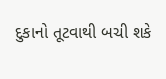દુકાનો તૂટવાથી બચી શકે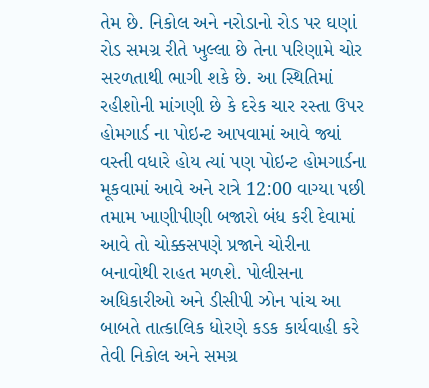તેમ છે. નિકોલ અને નરોડાનો રોડ પર ઘણાં રોડ સમગ્ર રીતે ખુલ્લા છે તેના પરિણામે ચોર સરળતાથી ભાગી શકે છે. આ સ્થિતિમાં રહીશોની માંગણી છે કે દરેક ચાર રસ્તા ઉપર હોમગાર્ડ ના પોઇન્ટ આપવામાં આવે જ્યાં વસ્તી વધારે હોય ત્યાં પણ પોઇન્ટ હોમગાર્ડના મૂકવામાં આવે અને રાત્રે 12:00 વાગ્યા પછી તમામ ખાણીપીણી બજારો બંધ કરી દેવામાં આવે તો ચોક્કસપણે પ્રજાને ચોરીના બનાવોથી રાહત મળશે. પોલીસના અધિકારીઓ અને ડીસીપી ઝોન પાંચ આ બાબતે તાત્કાલિક ધોરણે કડક કાર્યવાહી કરે તેવી નિકોલ અને સમગ્ર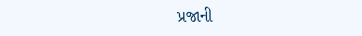પ્રજાની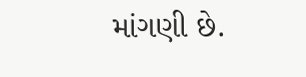માંગણી છે.